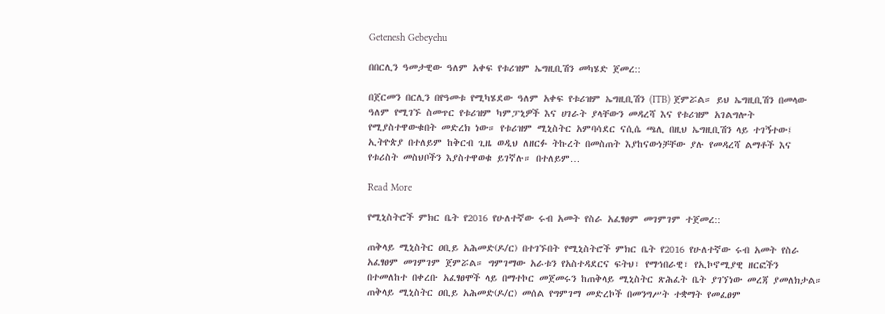Getenesh Gebeyehu

በበርሊን ዓመታዊው ዓለም አቀፍ የቱሪዝም ኤግዚቢሽን መካሄድ ጀመረ::

በጀርመን በርሊን በየዓመቱ የሚካሄደው ዓለም አቀፍ የቱሪዝም ኤግዚቢሽን (ITB) ጀምሯል። ይህ ኤግዚቢሽን በመላው ዓለም የሚገኙ ስመጥር የቱሪዝም ካምፓኒዎች እና ሀገራት ያላቸውን መዳረሻ እና የቱሪዝም አገልግሎት የሚያስተዋውቁበት መድረክ ነው። የቱሪዝም ሚኒስትር አምባሳደር ናሲሴ ጫሊ በዚህ ኤግዚቢሽን ላይ ተገኝተው፤ ኢትዮጵያ በተለይም ከቅርብ ጊዜ ወዲህ ለዘርፉ ትኩረት በመስጠት እያከናውነቻቸው ያሉ የመዳረሻ ልማቶች እና የቱሪስት መስህቦችን እያስተዋወቁ ይገኛሉ። በተለይም…

Read More

የሚኒስትሮች ምክር ቤት የ2016 የሁለተኛው ሩብ አመት የስራ አፈፃፀም መገምገም ተጀመረ::

ጠቅላይ ሚኒስትር ዐቢይ አሕመድ(ዶ/ር) በተገኙበት የሚኒስትሮች ምክር ቤት የ2016 የሁለተኛው ሩብ አመት የስራ አፈፃፀም መገምገም ጀምሯል። ግምገማው አራቱን የአስተዳደርና ፍትህ፣ የማኅበራዊ፣ የኢኮኖሚያዊ ዘርፎችን በተመለከተ በቀረቡ አፈፃፀሞች ላይ በማተኮር መጀመሩን ከጠቅላይ ሚኒስትር ጽሕፈት ቤት ያገኘነው መረጃ ያመለክታል። ጠቅላይ ሚኒስትር ዐቢይ አሕመድ(ዶ/ር) መሰል የግምገማ መድረኮች በመንግሥት ተቋማት የመፈፀም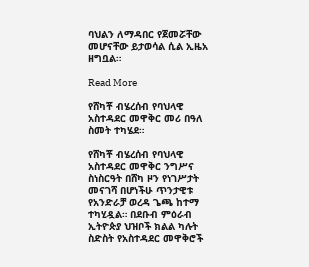ባህልን ለማዳበር የጀመሯቸው መሆናቸው ይታወሳል ሲል ኢዜአ ዘግቧል።

Read More

የሸካቾ ብሄረሰብ የባህላዊ አስተዳደር መዋቅር መሪ በዓለ ስመት ተካሄደ።

የሸካቾ ብሄረሰብ የባህላዊ አስተዳደር መዋቅር ንግሥና ስነስርዓት በሸካ ዞን የነገሥታት መናገሻ በሆነችሁ ጥንታዊቱ የአንድራቻ ወረዳ ጌጫ ከተማ ተካሂዷል። በደቡብ ምዕራብ ኢትዮጵያ ህዝቦች ክልል ካሉት ስድስት የአስተዳደር መዋቅሮች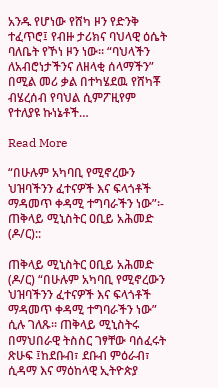አንዱ የሆነው የሸካ ዞን የድንቅ ተፈጥሮ፤ የብዙ ታሪክና ባህላዊ ዕሴት ባለቤት የኾነ ዞን ነው። “ባህላችን ለአብሮነታችንና ለዘላቂ ሰላማችን” በሚል መሪ ቃል በተካሄደዉ የሸካቾ ብሄረሰብ የባህል ሲምፖዚየም የተለያዩ ኩነኔቶች…

Read More

“በሁሉም አካባቢ የሚኖረውን ህዝባችንን ፈተናዎች እና ፍላጎቶች ማዳመጥ ቀዳሚ ተግባራችን ነው”፡- ጠቅላይ ሚኒስትር ዐቢይ አሕመድ (ዶ/ር)::

ጠቅላይ ሚኒስትር ዐቢይ አሕመድ (ዶ/ር) “በሁሉም አካባቢ የሚኖረውን ህዝባችንን ፈተናዎች እና ፍላጎቶች ማዳመጥ ቀዳሚ ተግባራችን ነው” ሲሉ ገለጹ። ጠቅላይ ሚኒስትሩ በማህበራዊ ትስስር ገፃቸው ባሰፈሩት ጽሁፍ ፤ከደቡብ፣ ደቡብ ምዕራብ፣ ሲዳማ እና ማዕከላዊ ኢትዮጵያ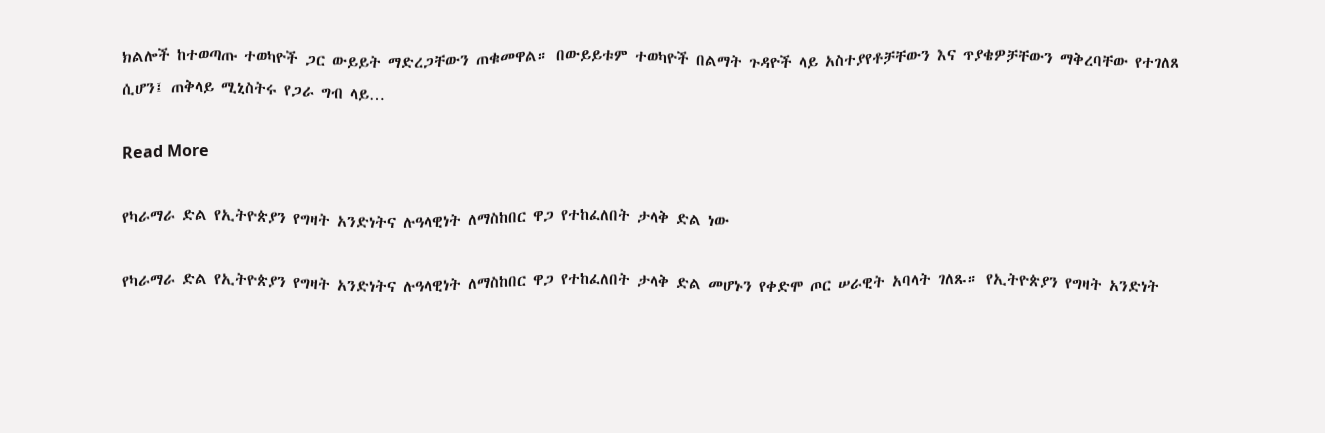ክልሎች ከተወጣጡ ተወካዮች ጋር ውይይት ማድረጋቸውን ጠቁመዋል። በውይይቱም ተወካዮች በልማት ጉዳዮች ላይ አስተያየቶቻቸውን እና ጥያቄዎቻቸውን ማቅረባቸው የተገለጸ ሲሆን፤ ጠቅላይ ሚኒስትሩ የጋራ ግብ ላይ…

Read More

የካራማራ ድል የኢትዮጵያን የግዛት አንድነትና ሉዓላዊነት ለማስከበር ዋጋ የተከፈለበት ታላቅ ድል ነው

የካራማራ ድል የኢትዮጵያን የግዛት አንድነትና ሉዓላዊነት ለማስከበር ዋጋ የተከፈለበት ታላቅ ድል መሆኑን የቀድሞ ጦር ሠራዊት አባላት ገለጹ። የኢትዮጵያን የግዛት አንድነት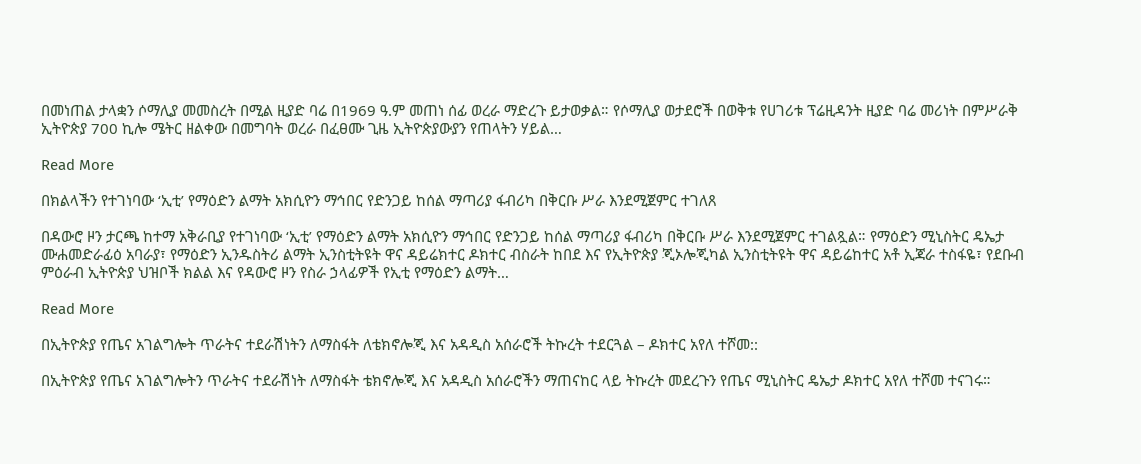በመነጠል ታላቋን ሶማሊያ መመስረት በሚል ዚያድ ባሬ በ1969 ዓ.ም መጠነ ሰፊ ወረራ ማድረጉ ይታወቃል። የሶማሊያ ወታደሮች በወቅቱ የሀገሪቱ ፕሬዚዳንት ዚያድ ባሬ መሪነት በምሥራቅ ኢትዮጵያ 700 ኪሎ ሜትር ዘልቀው በመግባት ወረራ በፈፀሙ ጊዜ ኢትዮጵያውያን የጠላትን ሃይል…

Read More

በክልላችን የተገነባው ‘ኢቲ’ የማዕድን ልማት አክሲዮን ማኅበር የድንጋይ ከሰል ማጣሪያ ፋብሪካ በቅርቡ ሥራ እንደሚጀምር ተገለጸ

በዳውሮ ዞን ታርጫ ከተማ አቅራቢያ የተገነባው ‘ኢቲ’ የማዕድን ልማት አክሲዮን ማኅበር የድንጋይ ከሰል ማጣሪያ ፋብሪካ በቅርቡ ሥራ እንደሚጀምር ተገልጿል። የማዕድን ሚኒስትር ዴኤታ ሙሐመድራፊዕ አባራያ፣ የማዕድን ኢንዱስትሪ ልማት ኢንስቲትዩት ዋና ዳይሬክተር ዶክተር ብስራት ከበደ እና የኢትዮጵያ ጂኦሎጂካል ኢንስቲትዩት ዋና ዳይሬከተር አቶ ኢጃራ ተስፋዬ፣ የደቡብ ምዕራብ ኢትዮጵያ ህዝቦች ክልል እና የዳውሮ ዞን የስራ ኃላፊዎች የኢቲ የማዕድን ልማት…

Read More

በኢትዮጵያ የጤና አገልግሎት ጥራትና ተደራሽነትን ለማስፋት ለቴክኖሎጂ እና አዳዲስ አሰራሮች ትኩረት ተደርጓል – ዶክተር አየለ ተሾመ::

በኢትዮጵያ የጤና አገልግሎትን ጥራትና ተደራሽነት ለማስፋት ቴክኖሎጂ እና አዳዲስ አሰራሮችን ማጠናከር ላይ ትኩረት መደረጉን የጤና ሚኒስትር ዴኤታ ዶክተር አየለ ተሾመ ተናገሩ።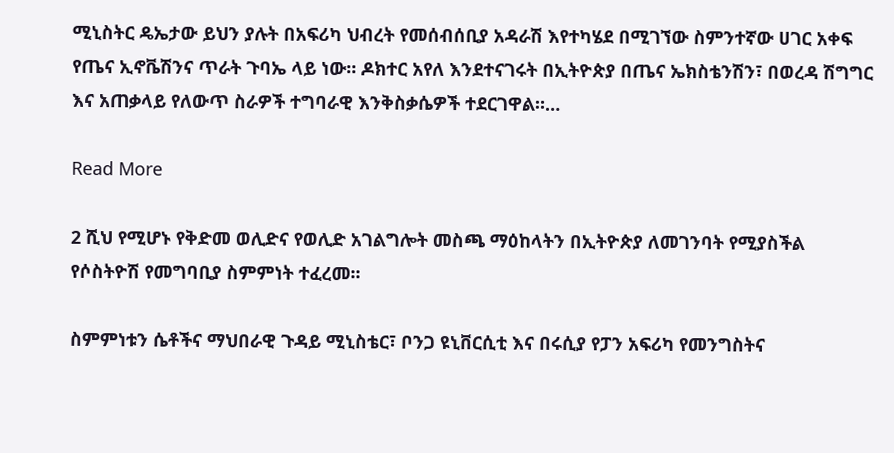ሚኒስትር ዴኤታው ይህን ያሉት በአፍሪካ ህብረት የመሰብሰቢያ አዳራሽ እየተካሄደ በሚገኘው ስምንተኛው ሀገር አቀፍ የጤና ኢኖቬሽንና ጥራት ጉባኤ ላይ ነው። ዶክተር አየለ እንደተናገሩት በኢትዮጵያ በጤና ኤክስቴንሽን፣ በወረዳ ሽግግር እና አጠቃላይ የለውጥ ስራዎች ተግባራዊ እንቅስቃሴዎች ተደርገዋል።…

Read More

2 ሺህ የሚሆኑ የቅድመ ወሊድና የወሊድ አገልግሎት መስጫ ማዕከላትን በኢትዮጵያ ለመገንባት የሚያስችል የሶስትዮሽ የመግባቢያ ስምምነት ተፈረመ፡፡

ስምምነቱን ሴቶችና ማህበራዊ ጉዳይ ሚኒስቴር፣ ቦንጋ ዩኒቨርሲቲ እና በሩሲያ የፓን አፍሪካ የመንግስትና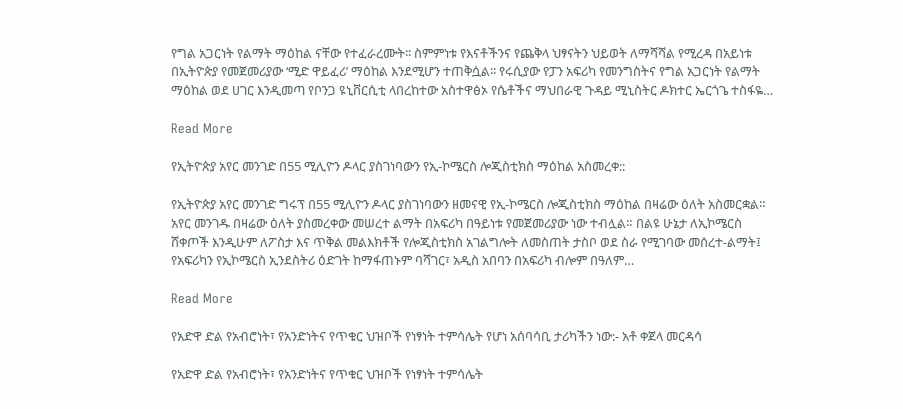የግል አጋርነት የልማት ማዕከል ናቸው የተፈራረሙት፡፡ ስምምነቱ የእናቶችንና የጨቅላ ህፃናትን ህይወት ለማሻሻል የሚረዳ በአይነቱ በኢትዮጵያ የመጀመሪያው ‘ሚድ ዋይፈሪ’ ማዕከል እንደሚሆን ተጠቅሷል፡፡ የሩሲያው የፓን አፍሪካ የመንግስትና የግል አጋርነት የልማት ማዕከል ወደ ሀገር እንዲመጣ የቦንጋ ዩኒቨርሲቲ ላበረከተው አስተዋፅኦ የሴቶችና ማህበራዊ ጉዳይ ሚኒስትር ዶክተር ኤርጎጌ ተስፋዬ…

Read More

የኢትዮጵያ አየር መንገድ በ55 ሚሊዮን ዶላር ያስገነባውን የኢ-ኮሜርስ ሎጂስቲክስ ማዕከል አስመረቀ::

የኢትዮጵያ አየር መንገድ ግሩፕ በ55 ሚሊዮን ዶላር ያስገነባውን ዘመናዊ የኢ-ኮሜርስ ሎጂስቲክስ ማዕከል በዛሬው ዕለት አስመርቋል። አየር መንገዱ በዛሬው ዕለት ያስመረቀው መሠረተ ልማት በአፍሪካ በዓይነቱ የመጀመሪያው ነው ተብሏል። በልዩ ሁኔታ ለኢኮሜርስ ሸቀጦች እንዲሁም ለፖስታ እና ጥቅል መልእክቶች የሎጂስቲክስ አገልግሎት ለመስጠት ታስቦ ወደ ስራ የሚገባው መሰረተ-ልማት፤ የአፍሪካን የኢኮሜርስ ኢንደስትሪ ዕድገት ከማፋጠኑም ባሻገር፣ አዲስ አበባን በአፍሪካ ብሎም በዓለም…

Read More

የአድዋ ድል የአብሮነት፣ የአንድነትና የጥቁር ህዝቦች የነፃነት ተምሳሌት የሆነ አሰባሳቢ ታሪካችን ነው:- አቶ ቀጀላ መርዳሳ

የአድዋ ድል የአብሮነት፣ የአንድነትና የጥቁር ህዝቦች የነፃነት ተምሳሌት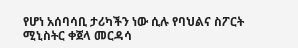የሆነ አሰባሳቢ ታሪካችን ነው ሲሉ የባህልና ስፖርት ሚኒስትር ቀጀላ መርዳሳ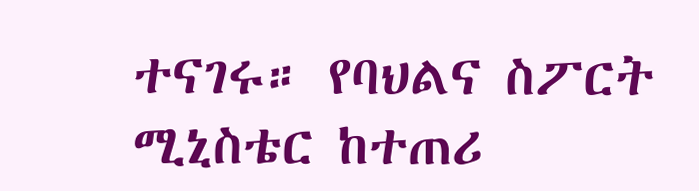ተናገሩ። የባህልና ስፖርት ሚኒስቴር ከተጠሪ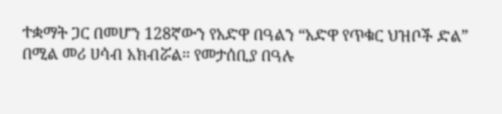ተቋማት ጋር በመሆን 128ኛውን የአድዋ በዓልን “አድዋ የጥቁር ህዝቦች ድል” በሚል መሪ ሀሳብ አክብሯል። የመታሰቢያ በዓሉ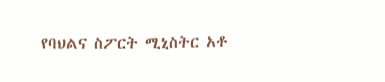የባህልና ስፖርት ሚኒስትር አቶ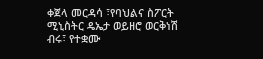ቀጀላ መርዳሳ ፣የባህልና ስፖርት ሚኒስትር ዴኤታ ወይዘሮ ወርቅነሽ ብሩ፣ የተቋሙ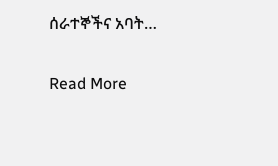ሰራተኞችና አባት…

Read More